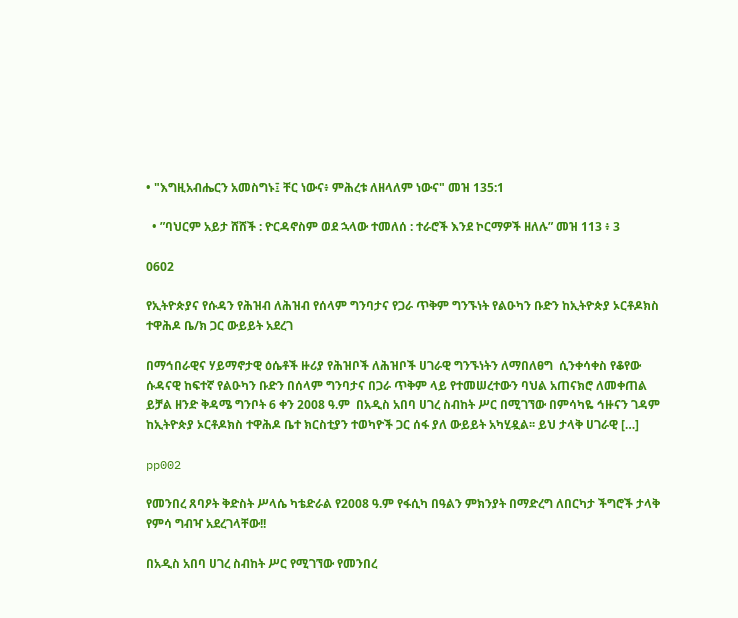• "እግዚአብሔርን አመስግኑ፤ ቸር ነውና፥ ምሕረቱ ለዘላለም ነውና" መዝ 135:1

  • ”ባህርም አይታ ሸሸች : ዮርዳኖስም ወደ ኋላው ተመለሰ : ተራሮች እንደ ኮርማዎች ዘለሉ” መዝ 113 ፥ 3

0602

የኢትዮጵያና የሱዳን የሕዝብ ለሕዝብ የሰላም ግንባታና የጋራ ጥቅም ግንኙነት የልዑካን ቡድን ከኢትዮጵያ ኦርቶዶክስ ተዋሕዶ ቤ/ክ ጋር ውይይት አደረገ

በማኅበራዊና ሃይማኖታዊ ዕሴቶች ዙሪያ የሕዝቦች ለሕዝቦች ሀገራዊ ግንኙነትን ለማበለፀግ  ሲንቀሳቀስ የቆየው ሱዳናዊ ከፍተኛ የልዑካን ቡድን በሰላም ግንባታና በጋራ ጥቅም ላይ የተመሠረተውን ባህል አጠናክሮ ለመቀጠል ይቻል ዘንድ ቅዳሜ ግንቦት 6 ቀን 2008 ዓ.ም  በአዲስ አበባ ሀገረ ስብከት ሥር በሚገኘው በምሳካዬ ኅዙናን ገዳም ከኢትዮጵያ ኦርቶዶክስ ተዋሕዶ ቤተ ክርስቲያን ተወካዮች ጋር ሰፋ ያለ ውይይት አካሂዷል፡፡ ይህ ታላቅ ሀገራዊ […]

pp002

የመንበረ ጸባዖት ቅድስት ሥላሴ ካቴድራል የ2008 ዓ.ም የፋሲካ በዓልን ምክንያት በማድረግ ለበርካታ ችግሮች ታላቅ የምሳ ግብዣ አደረገላቸው!!

በአዲስ አበባ ሀገረ ስብከት ሥር የሚገኘው የመንበረ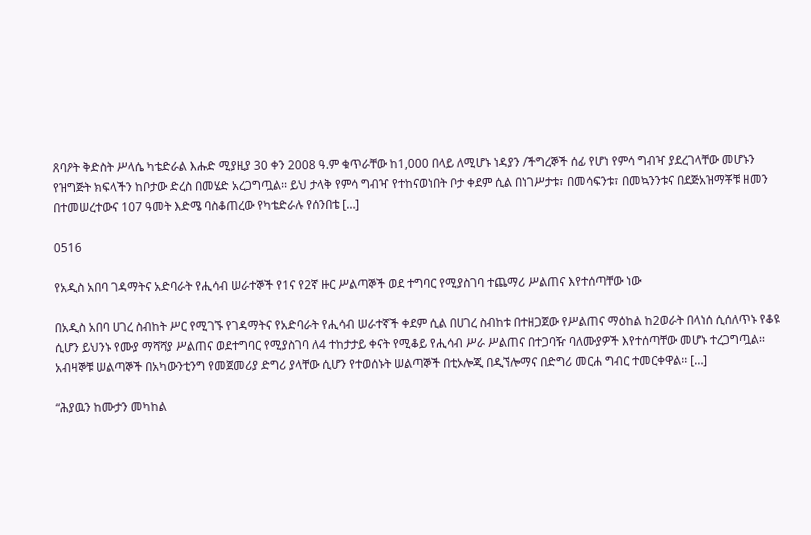ጸባዖት ቅድስት ሥላሴ ካቴድራል እሑድ ሚያዚያ 30 ቀን 2008 ዓ.ም ቁጥራቸው ከ1,000 በላይ ለሚሆኑ ነዳያን /ችግረኞች ሰፊ የሆነ የምሳ ግብዣ ያደረገላቸው መሆኑን የዝግጅት ክፍላችን ከቦታው ድረስ በመሄድ አረጋግጧል፡፡ ይህ ታላቅ የምሳ ግብዣ የተከናወነበት ቦታ ቀደም ሲል በነገሥታቱ፣ በመሳፍንቱ፣ በመኳንንቱና በደጅአዝማቾቹ ዘመን በተመሠረተውና 107 ዓመት እድሜ ባስቆጠረው የካቴድራሉ የሰንበቴ […]

0516

የአዲስ አበባ ገዳማትና አድባራት የሒሳብ ሠራተኞች የ1ና የ2ኛ ዙር ሥልጣኞች ወደ ተግባር የሚያስገባ ተጨማሪ ሥልጠና እየተሰጣቸው ነው

በአዲስ አበባ ሀገረ ስብከት ሥር የሚገኙ የገዳማትና የአድባራት የሒሳብ ሠራተኛች ቀደም ሲል በሀገረ ስብከቱ በተዘጋጀው የሥልጠና ማዕከል ከ2ወራት በላነሰ ሲሰለጥኑ የቆዩ ሲሆን ይህንኑ የሙያ ማሻሻያ ሥልጠና ወደተግባር የሚያስገባ ለ4 ተከታታይ ቀናት የሚቆይ የሒሳብ ሥራ ሥልጠና በተጋባዥ ባለሙያዎች እየተሰጣቸው መሆኑ ተረጋግጧል፡፡ አብዛኞቹ ሠልጣኞች በአካውንቲንግ የመጀመሪያ ድግሪ ያላቸው ሲሆን የተወሰኑት ሠልጣኞች በቲኦሎጂ በዲኘሎማና በድግሪ መርሐ ግብር ተመርቀዋል፡፡ […]

“ሕያዉን ከሙታን መካከል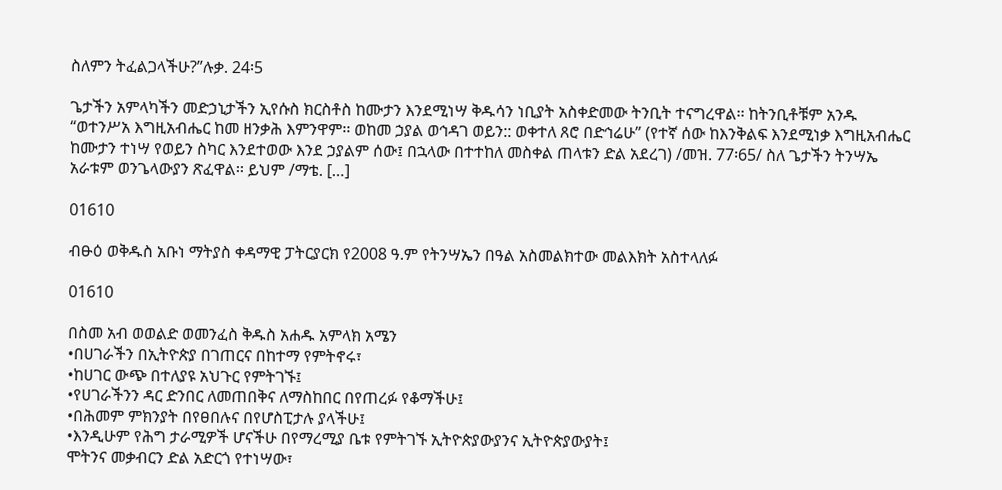ስለምን ትፈልጋላችሁ?”ሉቃ. 24፡5

ጌታችን አምላካችን መድኃኒታችን ኢየሱስ ክርስቶስ ከሙታን እንደሚነሣ ቅዱሳን ነቢያት አስቀድመው ትንቢት ተናግረዋል፡፡ ከትንቢቶቹም አንዱ “ወተንሥአ እግዚአብሔር ከመ ዘንቃሕ እምንዋም፡፡ ወከመ ኃያል ወኅዳገ ወይን:: ወቀተለ ጸሮ በድኅሬሁ” (የተኛ ሰው ከእንቅልፍ እንደሚነቃ እግዚአብሔር ከሙታን ተነሣ የወይን ስካር እንደተወው እንደ ኃያልም ሰው፤ በኋላው በተተከለ መስቀል ጠላቱን ድል አደረገ) /መዝ. 77፡65/ ስለ ጌታችን ትንሣኤ አራቱም ወንጌላውያን ጽፈዋል፡፡ ይህም /ማቴ. […]

01610

ብፁዕ ወቅዱስ አቡነ ማትያስ ቀዳማዊ ፓትርያርክ የ2008 ዓ.ም የትንሣኤን በዓል አስመልክተው መልእክት አስተላለፉ

01610

በስመ አብ ወወልድ ወመንፈስ ቅዱስ አሐዱ አምላክ አሜን
•በሀገራችን በኢትዮጵያ በገጠርና በከተማ የምትኖሩ፣
•ከሀገር ውጭ በተለያዩ አህጉር የምትገኙ፤
•የሀገራችንን ዳር ድንበር ለመጠበቅና ለማስከበር በየጠረፉ የቆማችሁ፤
•በሕመም ምክንያት በየፀበሉና በየሆስፒታሉ ያላችሁ፤
•እንዲሁም የሕግ ታራሚዎች ሆናችሁ በየማረሚያ ቤቱ የምትገኙ ኢትዮጵያውያንና ኢትዮጵያውያት፤
ሞትንና መቃብርን ድል አድርጎ የተነሣው፣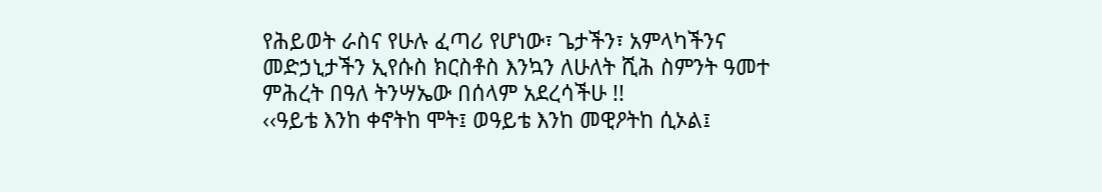የሕይወት ራስና የሁሉ ፈጣሪ የሆነው፣ ጌታችን፣ አምላካችንና መድኃኒታችን ኢየሱስ ክርስቶስ እንኳን ለሁለት ሺሕ ስምንት ዓመተ ምሕረት በዓለ ትንሣኤው በሰላም አደረሳችሁ !!
‹‹ዓይቴ እንከ ቀኖትከ ሞት፤ ወዓይቴ እንከ መዊዖትከ ሲኦል፤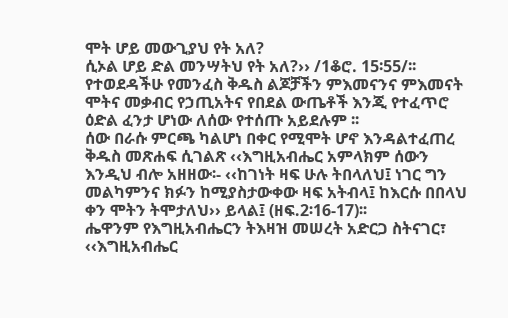ሞት ሆይ መውጊያህ የት አለ?
ሲኦል ሆይ ድል መንሣትህ የት አለ?›› /1ቆሮ. 15፡55/፡፡
የተወደዳችሁ የመንፈስ ቅዱስ ልጆቻችን ምእመናንና ምእመናት
ሞትና መቃብር የኃጢአትና የበደል ውጤቶች እንጂ የተፈጥሮ ዕድል ፈንታ ሆነው ለሰው የተሰጡ አይደሉም ፡፡
ሰው በራሱ ምርጫ ካልሆነ በቀር የሚሞት ሆኖ እንዳልተፈጠረ ቅዱስ መጽሐፍ ሲገልጽ ‹‹እግዚአብሔር አምላክም ሰውን እንዲህ ብሎ አዘዘው፡- ‹‹ከገነት ዛፍ ሁሉ ትበላለህ፤ ነገር ግን መልካምንና ክፉን ከሚያስታውቀው ዛፍ አትብላ፤ ከእርሱ በበላህ ቀን ሞትን ትሞታለህ›› ይላል፤ (ዘፍ.2፡16-17)፡፡
ሔዋንም የእግዚአብሔርን ትእዛዝ መሠረት አድርጋ ስትናገር፣ ‹‹እግዚአብሔር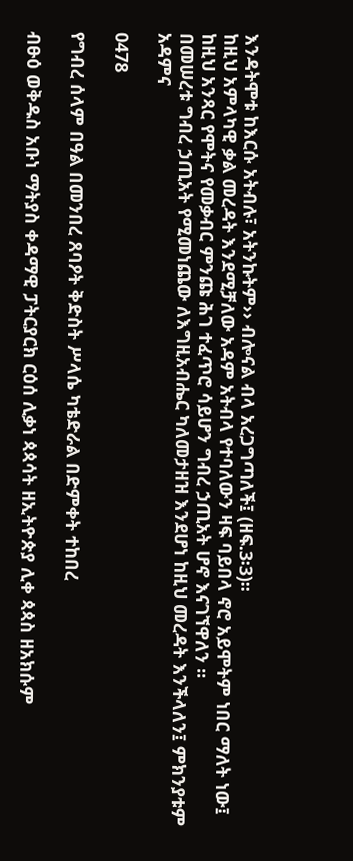እንዳትሞቱ ከእርሱ አትብሉ፣ አትንኩትም›› ብሎናል ብላ አረጋግጣለች፤ (ዘፍ.3፡3)፡፡
ከዚህ አምላካዊ ቃል መረዳት እንደሚቻለው አዳም አትብላ የተባለውን ዛፍ ባይበላ ኖሮ አይሞትም ነበር ማለት ነው፤ ከዚህ አንጻር የሞትና የመቃብር ምንጩ ሕገ ተፈጥሮ ሳይሆን ግብረ ኃጢአት ሆኖ እናገኘዋለን ፡፡
በመሠረቱ ግብረ ኃጢአት የሚመነጨው ለእግዚአብሔር ካለመታዘዝ እንደሆነ ከዚህ መረዳት እንችላለን፤ ምክንያቱም አዳምና

0478

የግብረ ሰላም በዓል በመንበረ ጸባዖት ቅድስት ሥላሴ ካቴድራል በድምቀት ተከበረ

ብፁዕ ወቅዱስ አቡነ ማትያስ ቀዳማዊ ፓትርያርክ ርዕሰ ሊቃነ ጳጳሳት ዘኢትዮጵያ ሊቀ ጳጳስ ዘአክሱም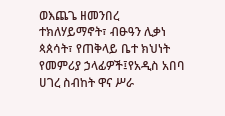ወእጨጌ ዘመንበረ ተክለሃይማኖት፣ ብፁዓን ሊቃነ ጳጰሳት፣ የጠቅላይ ቤተ ክህነት የመምሪያ ኃላፊዎች፤የአዲስ አበባ ሀገረ ስብከት ዋና ሥራ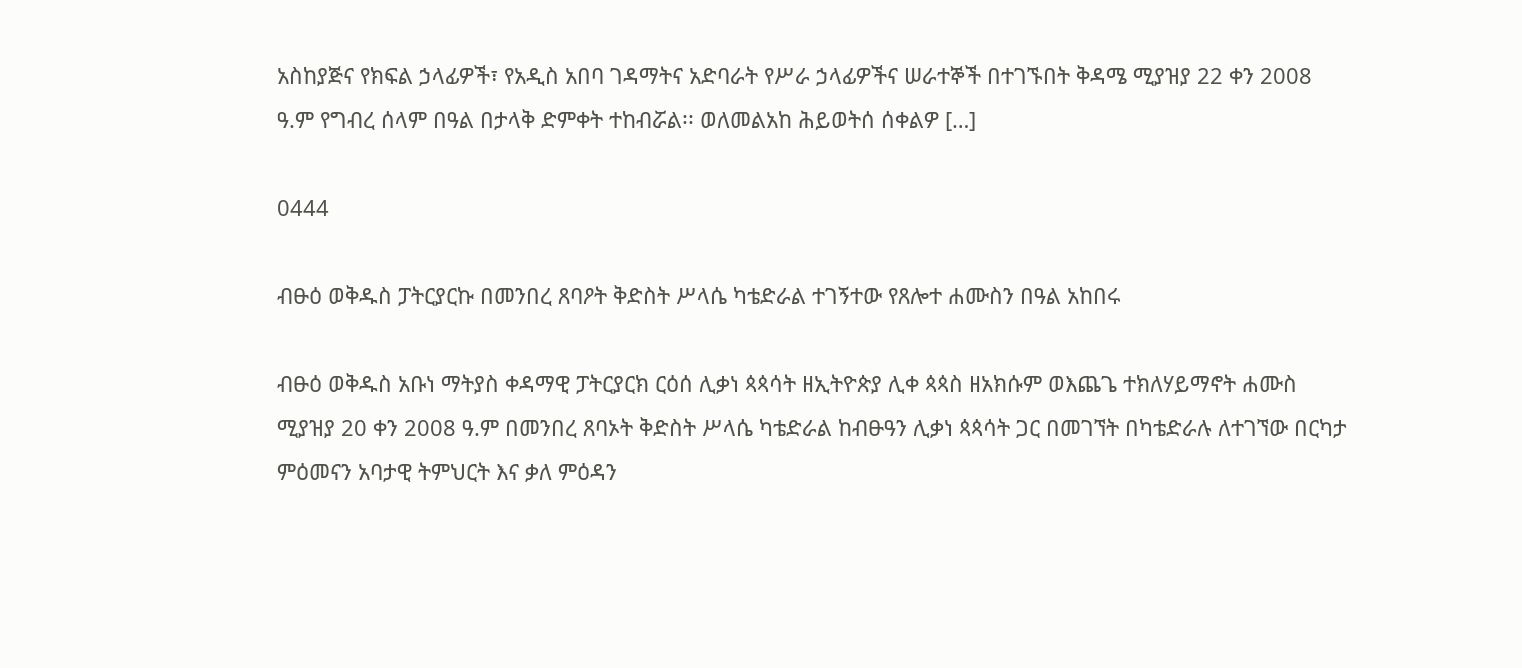አስከያጅና የክፍል ኃላፊዎች፣ የአዲስ አበባ ገዳማትና አድባራት የሥራ ኃላፊዎችና ሠራተኞች በተገኙበት ቅዳሜ ሚያዝያ 22 ቀን 2008 ዓ.ም የግብረ ሰላም በዓል በታላቅ ድምቀት ተከብሯል፡፡ ወለመልአከ ሕይወትሰ ሰቀልዎ […]

0444

ብፁዕ ወቅዱስ ፓትርያርኩ በመንበረ ጸባዖት ቅድስት ሥላሴ ካቴድራል ተገኝተው የጸሎተ ሐሙስን በዓል አከበሩ

ብፁዕ ወቅዱስ አቡነ ማትያስ ቀዳማዊ ፓትርያርክ ርዕሰ ሊቃነ ጳጳሳት ዘኢትዮጵያ ሊቀ ጳጳስ ዘአክሱም ወእጨጌ ተክለሃይማኖት ሐሙስ ሚያዝያ 20 ቀን 2008 ዓ.ም በመንበረ ጸባኦት ቅድስት ሥላሴ ካቴድራል ከብፁዓን ሊቃነ ጳጳሳት ጋር በመገኘት በካቴድራሉ ለተገኘው በርካታ ምዕመናን አባታዊ ትምህርት እና ቃለ ምዕዳን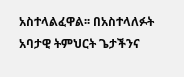አስተላልፈዋል፡፡ በአስተላለፉት አባታዊ ትምህርት ጌታችንና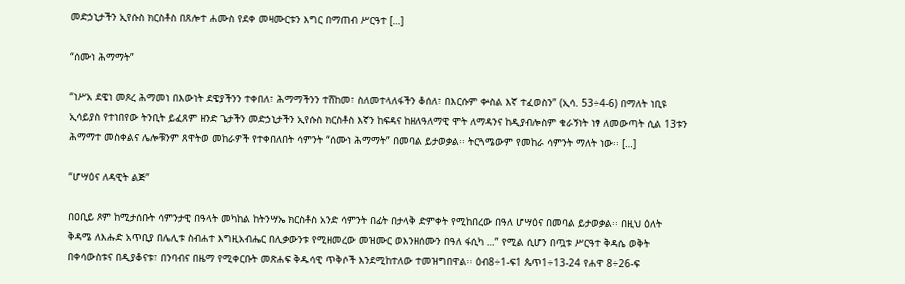መድኃኒታችን ኢየሱስ ክርስቶስ በጸሎተ ሐሙስ የደቀ መዛሙርቱን እግር በማጠብ ሥርዓተ […]

“ሰሙነ ሕማማት”

“ነሥአ ደዌነ መጾረ ሕማመነ በእውነት ደዌያችንን ተቀበለ፣ ሕማማችንን ተሸከመ፣ ስለመተላለፋችን ቆሰለ፣ በእርሱም ቍስል እኛ ተፈወስን” (ኢሳ. 53÷4-6) በማለት ነቢዩ ኢሳይያስ የተነበየው ትንቢት ይፈጸም ዘንድ ጌታችን መድኃኒታችን ኢየሱስ ክርስቶስ እኛን ከፍዳና ከዘለዓለማዊ ሞት ለማዳንና ከዲያብሎስም ቁራኝነት ነፃ ለመውጣት ሲል 13ቱን ሕማማተ መስቀልና ሌሎቹንም ጸዋትወ መከራዎች የተቀበለበት ሳምንት “ሰሙነ ሕማማት” በመባል ይታወቃል፡፡ ትርጓሜውም የመከራ ሳምንት ማለት ነው፡፡ […]

“ሆሣዕና ለዳዊት ልጅ”

በዐቢይ ጾም ከሚታሰቡት ሳምንታዊ በዓላት መካከል ከትንሣኤ ክርስቶስ አንድ ሳምንት በፊት በታላቅ ድምቀት የሚከበረው በዓለ ሆሣዕና በመባል ይታወቃል፡፡ በዚህ ዕለት ቅዳሜ ለእሑድ አጥቢያ በሌሊቱ ስብሐተ እግዚአብሔር በሊቃውንቱ የሚዘመረው መዝሙር ወእንዘሰሙን በዓለ ፋሲካ …” የሚል ሲሆን በጧቱ ሥርዓተ ቅዳሴ ወቅት በቀሳውስቱና በዲያቆናቱ፣ በንባብና በዜማ የሚቀርቡት መጽሐፍ ቅዱሳዊ ጥቅሶች እንደሚከተለው ተመዝግበዋል፡፡ ዕብ8÷1-ፍ1 ጴጥ1÷13-24 የሐዋ 8÷26-ፍ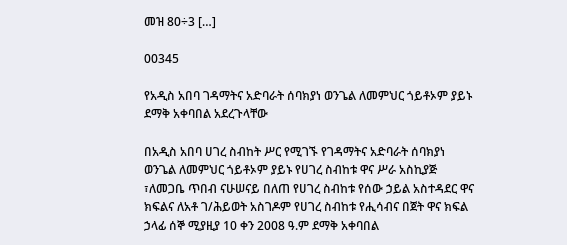መዝ 80÷3 […]

00345

የአዲስ አበባ ገዳማትና አድባራት ሰባክያነ ወንጌል ለመምህር ጎይቶኦም ያይኑ ደማቅ አቀባበል አደረጉላቸው

በአዲስ አበባ ሀገረ ስብከት ሥር የሚገኙ የገዳማትና አድባራት ሰባክያነ ወንጌል ለመምህር ጎይቶኦም ያይኑ የሀገረ ስብከቱ ዋና ሥራ አስኪያጅ ፣ለመጋቤ ጥበብ ናሁሠናይ በለጠ የሀገረ ስብከቱ የሰው ኃይል አስተዳደር ዋና ክፍልና ለአቶ ገ/ሕይወት አስገዶም የሀገረ ስብከቱ የሒሳብና በጀት ዋና ክፍል ኃላፊ ሰኞ ሚያዚያ 10 ቀን 2008 ዓ.ም ደማቅ አቀባበል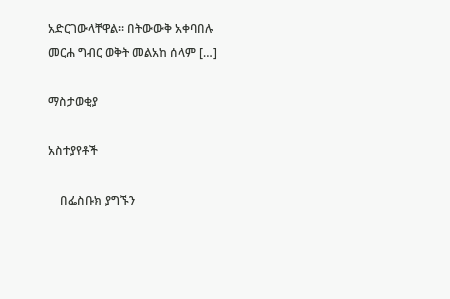አድርገውላቸዋል፡፡ በትውውቅ አቀባበሉ መርሐ ግብር ወቅት መልአከ ሰላም […]

ማስታወቂያ

አስተያየቶች

    በፌስቡክ ያግኙን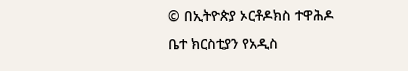© በኢትዮጵያ ኦርቶዶክስ ተዋሕዶ ቤተ ክርስቲያን የአዲስ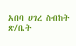አበባ ሀገረ ስብከት ጽ/ቤት